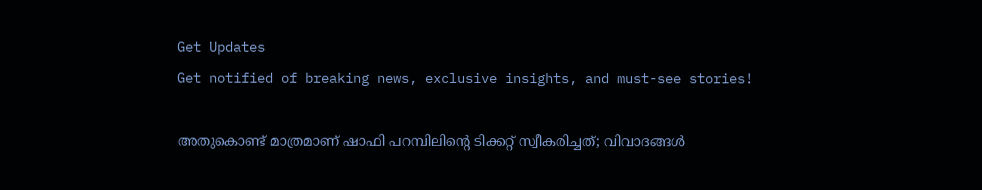Get Updates
Get notified of breaking news, exclusive insights, and must-see stories!

അതുകൊണ്ട് മാത്രമാണ് ഷാഫി പറമ്പിലിന്റെ ടിക്കറ്റ് സ്വീകരിച്ചത്; വിവാദങ്ങള്‍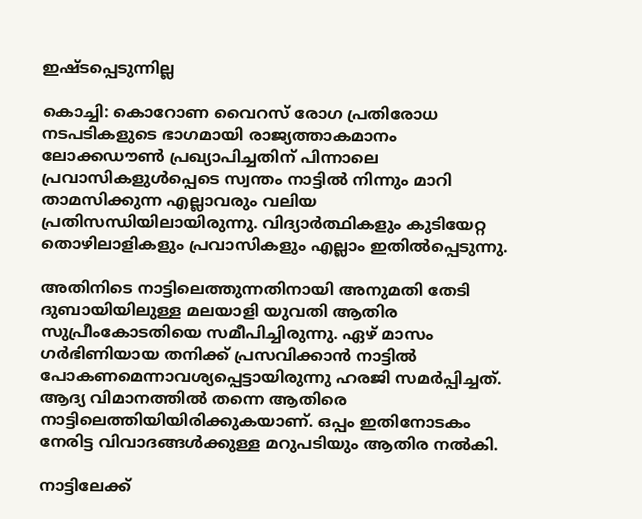ഇഷ്ടപ്പെടുന്നില്ല

കൊച്ചി: കൊറോണ വൈറസ് രോഗ പ്രതിരോധ നടപടികളുടെ ഭാഗമായി രാജ്യത്താകമാനം ലോക്കഡൗണ്‍ പ്രഖ്യാപിച്ചതിന് പിന്നാലെ പ്രവാസികളുള്‍പ്പെടെ സ്വന്തം നാട്ടില്‍ നിന്നും മാറി താമസിക്കുന്ന എല്ലാവരും വലിയ പ്രതിസന്ധിയിലായിരുന്നു. വിദ്യാര്‍ത്ഥികളും കുടിയേറ്റ തൊഴിലാളികളും പ്രവാസികളും എല്ലാം ഇതില്‍പ്പെടുന്നു.

അതിനിടെ നാട്ടിലെത്തുന്നതിനായി അനുമതി തേടി ദുബായിയിലുള്ള മലയാളി യുവതി ആതിര സുപ്രീംകോടതിയെ സമീപിച്ചിരുന്നു. ഏഴ് മാസം ഗര്‍ഭിണിയായ തനിക്ക് പ്രസവിക്കാന്‍ നാട്ടില്‍ പോകണമെന്നാവശ്യപ്പെട്ടായിരുന്നു ഹരജി സമര്‍പ്പിച്ചത്. ആദ്യ വിമാനത്തില്‍ തന്നെ ആതിരെ നാട്ടിലെത്തിയിയിരിക്കുകയാണ്. ഒപ്പം ഇതിനോടകം നേരിട്ട വിവാദങ്ങള്‍ക്കുള്ള മറുപടിയും ആതിര നല്‍കി.

നാട്ടിലേക്ക്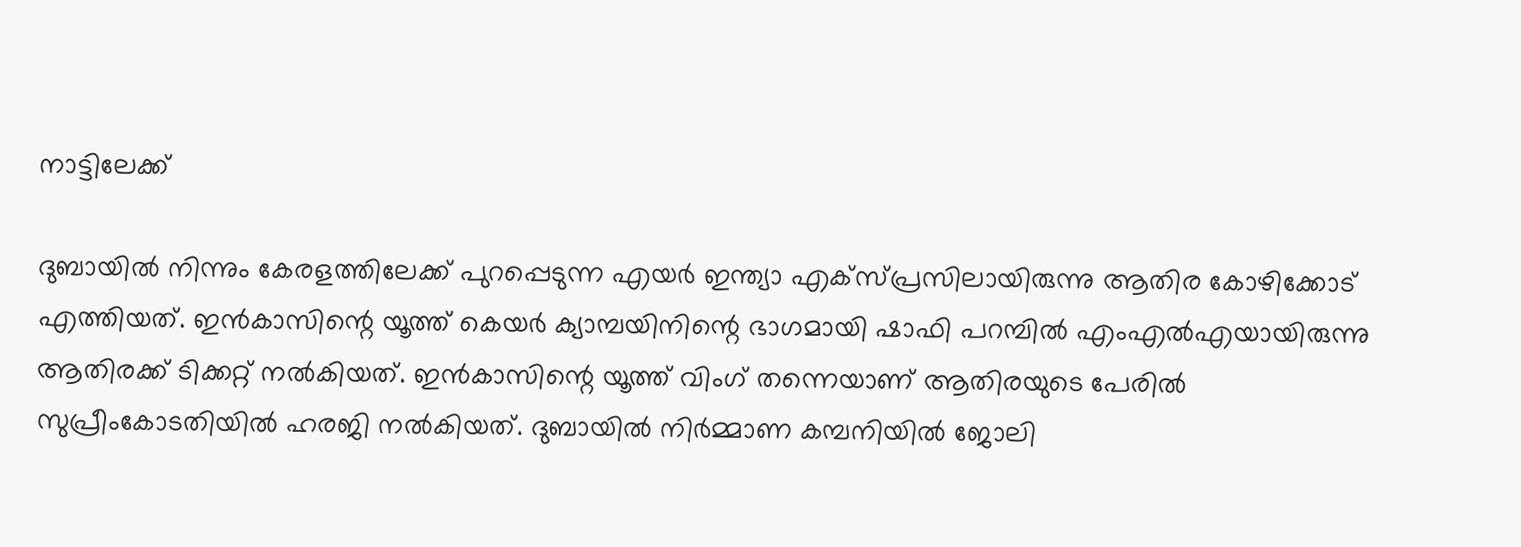നാട്ടിലേക്ക്

ദുബായില്‍ നിന്നും കേരളത്തിലേക്ക് പുറപ്പെടുന്ന എയര്‍ ഇന്ത്യാ എക്‌സ്പ്രസിലായിരുന്നു ആതിര കോഴിക്കോട് എത്തിയത്. ഇന്‍കാസിന്റെ യൂത്ത് കെയര്‍ ക്യാമ്പയിനിന്റെ ഭാഗമായി ഷാഫി പറമ്പില്‍ എംഎല്‍എയായിരുന്നു ആതിരക്ക് ടിക്കറ്റ് നല്‍കിയത്. ഇന്‍കാസിന്റെ യൂത്ത് വിംഗ് തന്നെയാണ് ആതിരയുടെ പേരില്‍ സുപ്രീംകോടതിയില്‍ ഹരജി നല്‍കിയത്. ദുബായില്‍ നിര്‍മ്മാണ കമ്പനിയില്‍ ജോലി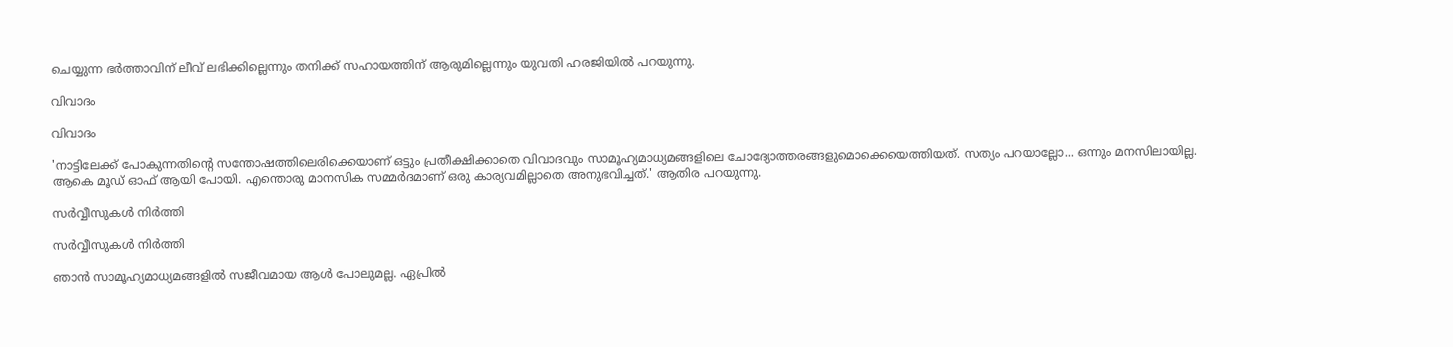ചെയ്യുന്ന ഭര്‍ത്താവിന് ലീവ് ലഭിക്കില്ലെന്നും തനിക്ക് സഹായത്തിന് ആരുമില്ലെന്നും യുവതി ഹരജിയില്‍ പറയുന്നു.

വിവാദം

വിവാദം

'നാട്ടിലേക്ക് പോകുന്നതിന്റെ സന്തോഷത്തിലെരിക്കെയാണ് ഒട്ടും പ്രതീക്ഷിക്കാതെ വിവാദവും സാമൂഹ്യമാധ്യമങ്ങളിലെ ചോദ്യോത്തരങ്ങളുമൊക്കെയെത്തിയത്. സത്യം പറയാല്ലോ... ഒന്നും മനസിലായില്ല. ആകെ മൂഡ് ഓഫ് ആയി പോയി. എന്തൊരു മാനസിക സമ്മര്‍ദമാണ് ഒരു കാര്യവമില്ലാതെ അനുഭവിച്ചത്.' ആതിര പറയുന്നു.

സര്‍വ്വീസുകള്‍ നിര്‍ത്തി

സര്‍വ്വീസുകള്‍ നിര്‍ത്തി

ഞാന്‍ സാമൂഹ്യമാധ്യമങ്ങളില്‍ സജീവമായ ആള്‍ പോലുമല്ല. ഏപ്രില്‍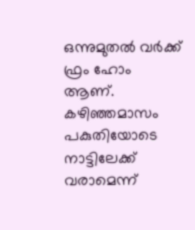ഒന്നുമുതല്‍ വര്‍ക്ക് ഫ്രം ഹോം ആണ്. കഴിഞ്ഞമാസം പകുതിയോടെ നാട്ടിലേക്ക് വരാമെന്ന്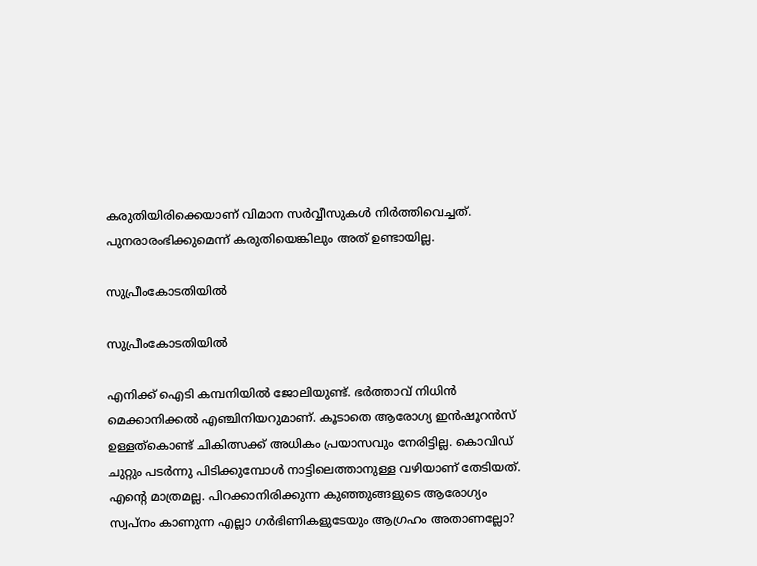കരുതിയിരിക്കെയാണ് വിമാന സര്‍വ്വീസുകള്‍ നിര്‍ത്തിവെച്ചത്. പുനരാരംഭിക്കുമെന്ന് കരുതിയെങ്കിലും അത് ഉണ്ടായില്ല.

സുപ്രീംകോടതിയില്‍

സുപ്രീംകോടതിയില്‍

എനിക്ക് ഐടി കമ്പനിയില്‍ ജോലിയുണ്ട്. ഭര്‍ത്താവ് നിധിന്‍ മെക്കാനിക്കല്‍ എഞ്ചിനിയറുമാണ്. കൂടാതെ ആരോഗ്യ ഇന്‍ഷൂറന്‍സ് ഉള്ളത്‌കൊണ്ട് ചികിത്സക്ക് അധികം പ്രയാസവും നേരിട്ടില്ല. കൊവിഡ് ചുറ്റും പടര്‍ന്നു പിടിക്കുമ്പോള്‍ നാട്ടിലെത്താനുള്ള വഴിയാണ് തേടിയത്. എന്റെ മാത്രമല്ല. പിറക്കാനിരിക്കുന്ന കുഞ്ഞുങ്ങളുടെ ആരോഗ്യം സ്വപ്‌നം കാണുന്ന എല്ലാ ഗര്‍ഭിണികളുടേയും ആഗ്രഹം അതാണല്ലോ?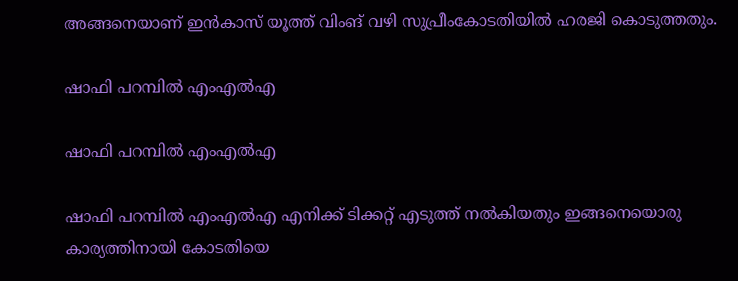അങ്ങനെയാണ് ഇന്‍കാസ് യൂത്ത് വിംങ് വഴി സുപ്രീംകോടതിയില്‍ ഹരജി കൊടുത്തതും.

ഷാഫി പറമ്പില്‍ എംഎല്‍എ

ഷാഫി പറമ്പില്‍ എംഎല്‍എ

ഷാഫി പറമ്പില്‍ എംഎല്‍എ എനിക്ക് ടിക്കറ്റ് എടുത്ത് നല്‍കിയതും ഇങ്ങനെയൊരു കാര്യത്തിനായി കോടതിയെ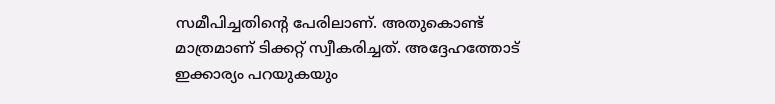സമീപിച്ചതിന്റെ പേരിലാണ്. അതുകൊണ്ട് മാത്രമാണ് ടിക്കറ്റ് സ്വീകരിച്ചത്. അദ്ദേഹത്തോട് ഇക്കാര്യം പറയുകയും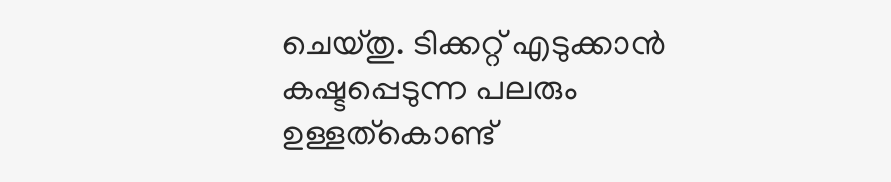ചെയ്തു. ടിക്കറ്റ് എടുക്കാന്‍ കഷ്ടപ്പെടുന്ന പലരും ഉള്ളത്‌കൊണ്ട്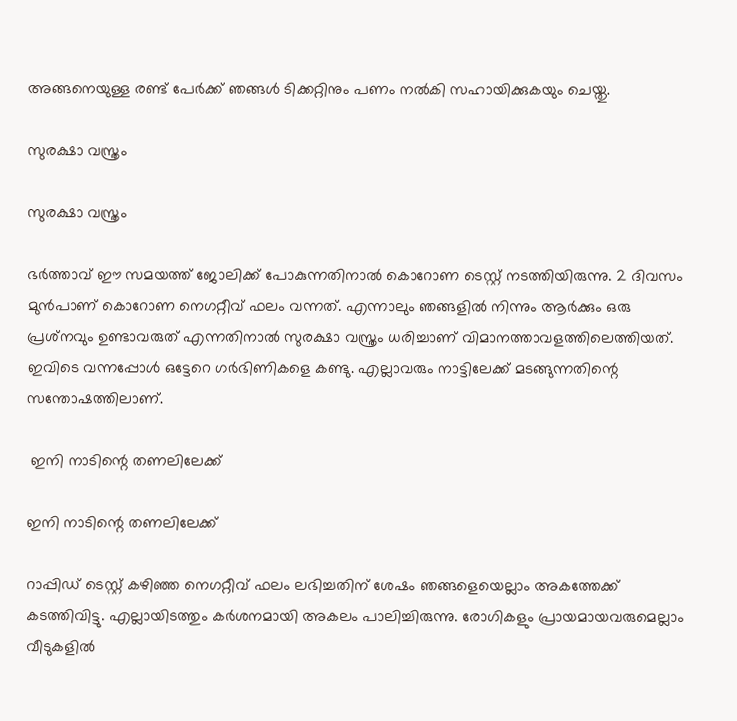അങ്ങനെയുള്ള രണ്ട് പേര്‍ക്ക് ഞങ്ങള്‍ ടിക്കറ്റിനും പണം നല്‍കി സഹായിക്കുകയും ചെയ്തു.

സുരക്ഷാ വസ്ത്രം

സുരക്ഷാ വസ്ത്രം

ഭര്‍ത്താവ് ഈ സമയത്ത് ജോലിക്ക് പോകുന്നതിനാല്‍ കൊറോണ ടെസ്റ്റ് നടത്തിയിരുന്നു. 2 ദിവസം മുന്‍പാണ് കൊറോണ നെഗറ്റീവ് ഫലം വന്നത്. എന്നാലും ഞങ്ങളില്‍ നിന്നും ആര്‍ക്കും ഒരു പ്രശ്‌നവും ഉണ്ടാവരുത് എന്നതിനാല്‍ സുരക്ഷാ വസ്ത്രം ധരിച്ചാണ് വിമാനത്താവളത്തിലെത്തിയത്. ഇവിടെ വന്നപ്പോള്‍ ഒട്ടേറെ ഗര്‍ഭിണികളെ കണ്ടു. എല്ലാവരും നാട്ടിലേക്ക് മടങ്ങുന്നതിന്റെ സന്തോഷത്തിലാണ്.

 ഇനി നാടിന്റെ തണലിലേക്ക്

ഇനി നാടിന്റെ തണലിലേക്ക്

റാപ്പിഡ് ടെസ്റ്റ് കഴിഞ്ഞ നെഗറ്റീവ് ഫലം ലഭിച്ചതിന് ശേഷം ഞങ്ങളെയെല്ലാം അകത്തേക്ക് കടത്തിവിട്ടു. എല്ലായിടത്തും കര്‍ശനമായി അകലം പാലിച്ചിരുന്നു. രോഗികളും പ്രായമായവരുമെല്ലാം വീടുകളില്‍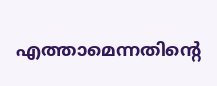എത്താമെന്നതിന്റെ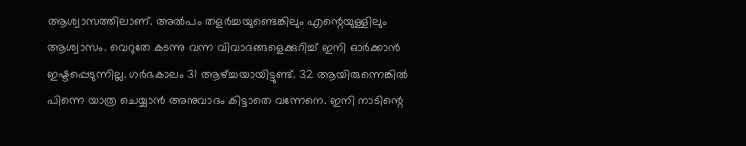ആശ്വാസത്തിലാണ്. അല്‍പം തളര്‍ച്ചയുണ്ടെങ്കിലും എന്റെയുള്ളിലും ആശ്വാസം. വെറുതേ കടന്നു വന്ന വിവാദങ്ങളെക്കുറിച്ച് ഇനി ഓര്‍ക്കാന്‍ ഇഷ്ടപ്പെടുന്നില്ല. ഗര്‍ഭകാലം 31 ആഴ്ച്ചയായിട്ടുണ്ട്. 32 ആയിരുന്നെങ്കില്‍ പിന്നെ യാത്ര ചെയ്യാന്‍ അനുവാദം കിട്ടാതെ വന്നേനെ. ഇനി നാടിന്റെ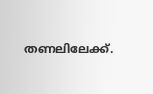തണലിലേക്ക്.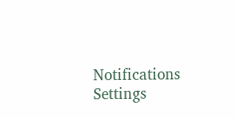Notifications
Settings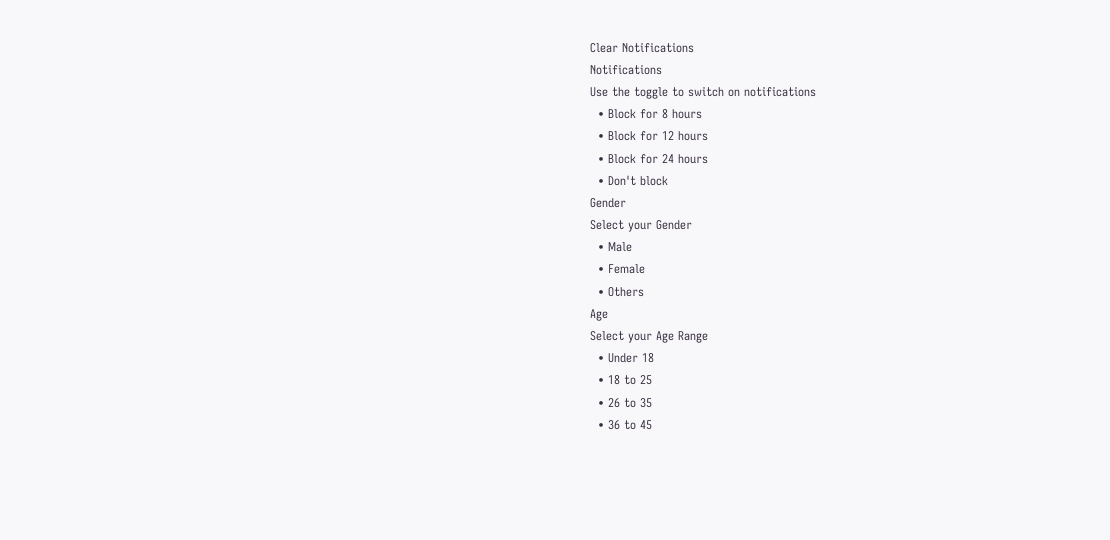Clear Notifications
Notifications
Use the toggle to switch on notifications
  • Block for 8 hours
  • Block for 12 hours
  • Block for 24 hours
  • Don't block
Gender
Select your Gender
  • Male
  • Female
  • Others
Age
Select your Age Range
  • Under 18
  • 18 to 25
  • 26 to 35
  • 36 to 45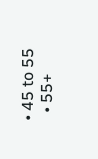• 45 to 55
  • 55+